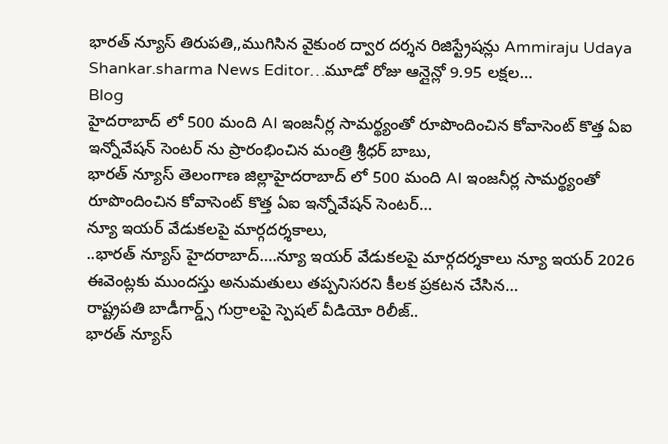భారత్ న్యూస్ తిరుపతి,,ముగిసిన వైకుంఠ ద్వార దర్శన రిజిస్ట్రేషన్లు Ammiraju Udaya Shankar.sharma News Editor…మూడో రోజు ఆన్లైన్లో 9.95 లక్షల…
Blog
హైదరాబాద్ లో 500 మంది AI ఇంజనీర్ల సామర్థ్యంతో రూపొందించిన కోవాసెంట్ కొత్త ఏఐ ఇన్నోవేషన్ సెంటర్ ను ప్రారంభించిన మంత్రి శ్రీధర్ బాబు,
భారత్ న్యూస్ తెలంగాణ జిల్లాహైదరాబాద్ లో 500 మంది AI ఇంజనీర్ల సామర్థ్యంతో రూపొందించిన కోవాసెంట్ కొత్త ఏఐ ఇన్నోవేషన్ సెంటర్…
న్యూ ఇయర్ వేడుకలపై మార్గదర్శకాలు,
..భారత్ న్యూస్ హైదరాబాద్….న్యూ ఇయర్ వేడుకలపై మార్గదర్శకాలు న్యూ ఇయర్ 2026 ఈవెంట్లకు ముందస్తు అనుమతులు తప్పనిసరని కీలక ప్రకటన చేసిన…
రాష్ట్రపతి బాడీగార్డ్స్ గుర్రాలపై స్పెషల్ వీడియో రిలీజ్..
భారత్ న్యూస్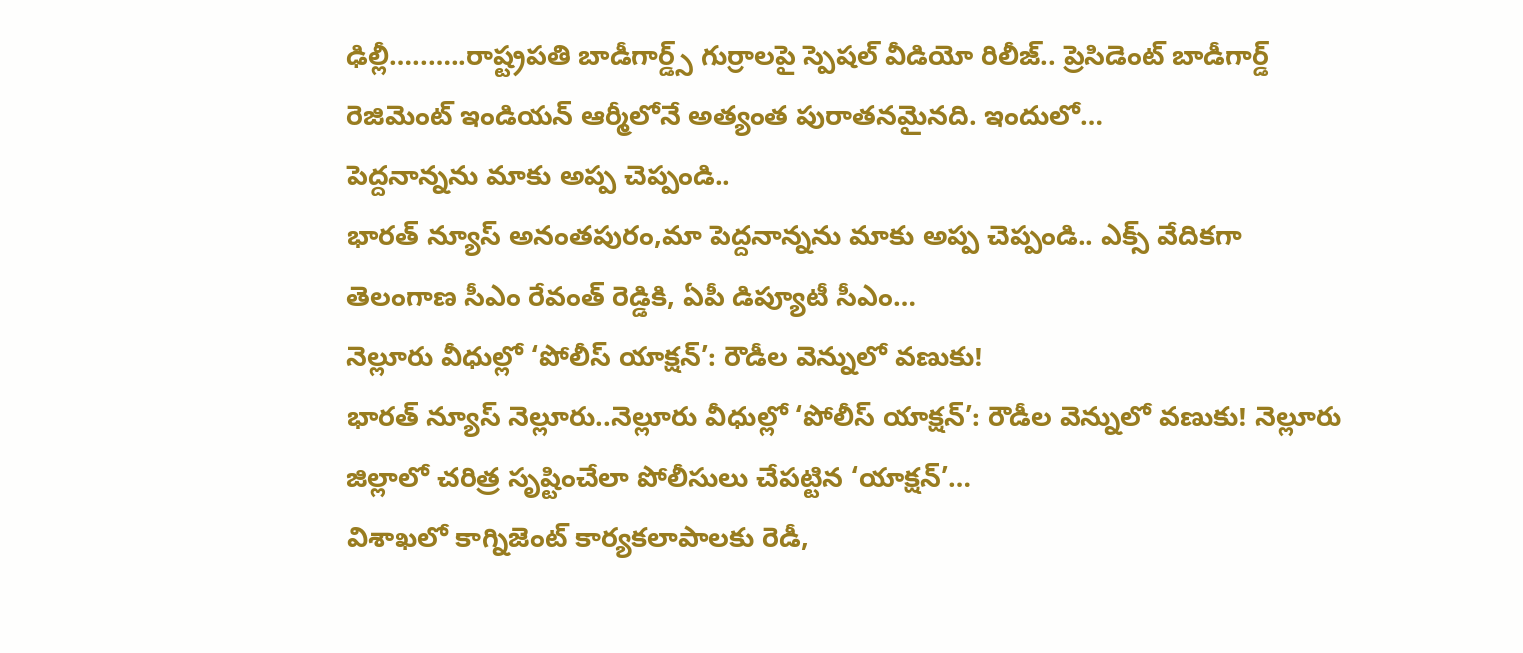ఢిల్లీ…..…..రాష్ట్రపతి బాడీగార్డ్స్ గుర్రాలపై స్పెషల్ వీడియో రిలీజ్.. ప్రెసిడెంట్ బాడీగార్డ్ రెజిమెంట్ ఇండియన్ ఆర్మీలోనే అత్యంత పురాతనమైనది. ఇందులో…
పెద్దనాన్నను మాకు అప్ప చెప్పండి..
భారత్ న్యూస్ అనంతపురం,మా పెద్దనాన్నను మాకు అప్ప చెప్పండి.. ఎక్స్ వేదికగా తెలంగాణ సీఎం రేవంత్ రెడ్డికి, ఏపీ డిప్యూటీ సీఎం…
నెల్లూరు వీధుల్లో ‘పోలీస్ యాక్షన్’: రౌడీల వెన్నులో వణుకు!
భారత్ న్యూస్ నెల్లూరు..నెల్లూరు వీధుల్లో ‘పోలీస్ యాక్షన్’: రౌడీల వెన్నులో వణుకు! నెల్లూరు జిల్లాలో చరిత్ర సృష్టించేలా పోలీసులు చేపట్టిన ‘యాక్షన్’…
విశాఖలో కాగ్నిజెంట్ కార్యకలాపాలకు రెడీ,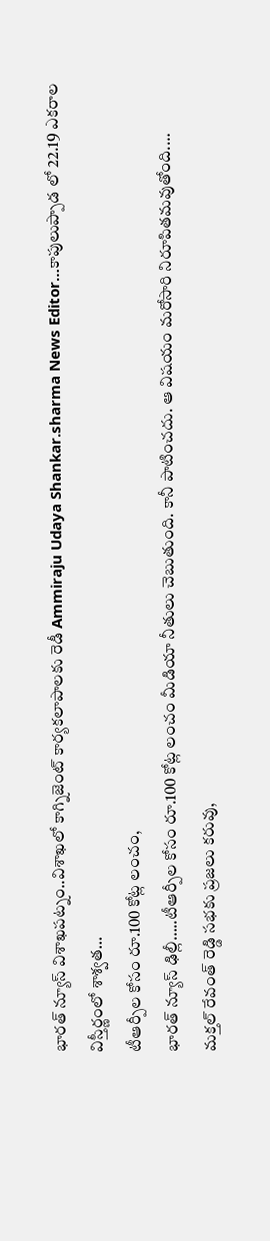భారత్ న్యూస్ విశాఖపట్నం..విశాఖలో కాగ్నిజెంట్ కార్యకలాపాలకు రెడీ Ammiraju Udaya Shankar.sharma News Editor…కాపులుప్పాడ లో 22.19 ఎకరాల విస్తీర్ణంలో శాశ్వత…
టీఆర్పీల కోసం రూ.100 కోట్ల లంచం,
భారత్ న్యూస్ ఢిల్లీ…..టీఆర్పీల కోసం రూ.100 కోట్ల లంచం మీడియా నీతులు చెబుతుంది. కానీ పాటించదు. ఆ విషయం మరోసారి నిరూపితమవుతోంది.…
మక్తల్ రేవంత్ రెడ్డి సభకు ప్రజలు కరువు,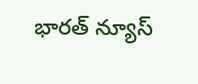భారత్ న్యూస్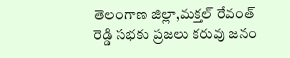తెలంగాణ జిల్లా,మక్తల్ రేవంత్ రెడ్డి సభకు ప్రజలు కరువు జనం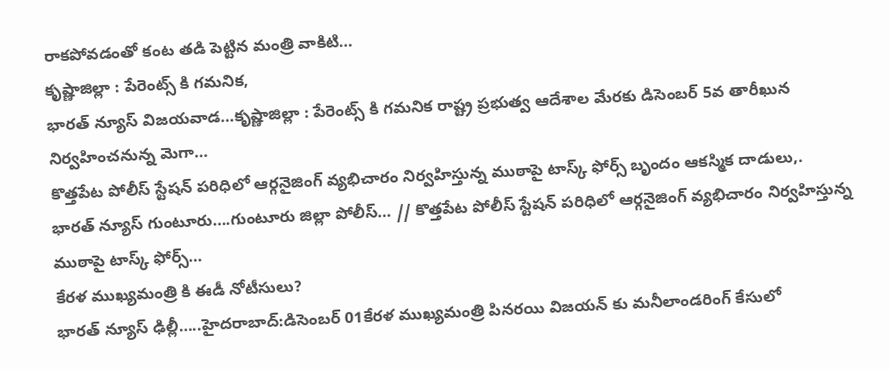రాకపోవడంతో కంట తడి పెట్టిన మంత్రి వాకిటి…
కృష్ణాజిల్లా : పేరెంట్స్ కి గమనిక,
భారత్ న్యూస్ విజయవాడ…కృష్ణాజిల్లా : పేరెంట్స్ కి గమనిక రాష్ట్ర ప్రభుత్వ ఆదేశాల మేరకు డిసెంబర్ 5వ తారీఖున నిర్వహించనున్న మెగా…
కొత్తపేట పోలీస్ స్టేషన్ పరిధిలో ఆర్గనైజింగ్ వ్యభిచారం నిర్వహిస్తున్న ముఠాపై టాస్క్ ఫోర్స్ బృందం ఆకస్మిక దాడులు,.
భారత్ న్యూస్ గుంటూరు….గుంటూరు జిల్లా పోలీస్… // కొత్తపేట పోలీస్ స్టేషన్ పరిధిలో ఆర్గనైజింగ్ వ్యభిచారం నిర్వహిస్తున్న ముఠాపై టాస్క్ ఫోర్స్…
కేరళ ముఖ్యమంత్రి కి ఈడీ నోటీసులు?
భారత్ న్యూస్ ఢిల్లీ…..హైదరాబాద్:డిసెంబర్ 01కేరళ ముఖ్యమంత్రి పినరయి విజయన్ కు మనీలాండరింగ్ కేసులో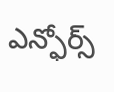ఎన్ఫోర్స్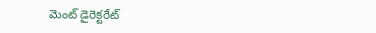మెంట్ డైరెక్టరేట్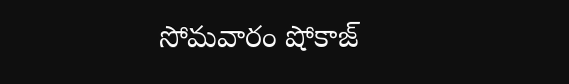సోమవారం షోకాజ్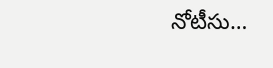నోటీసు…